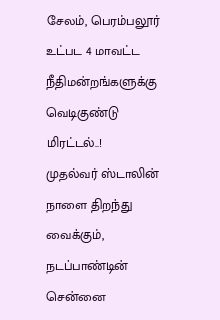சேலம், பெரம்பலூர் உட்பட 4 மாவட்ட நீதிமன்றங்களுக்கு வெடிகுண்டு மிரட்டல்..!
முதல்வர் ஸ்டாலின் நாளை திறந்து வைக்கும், நடப்பாண்டின் சென்னை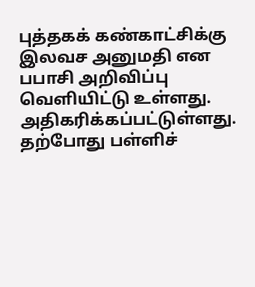புத்தகக் கண்காட்சிக்கு இலவச அனுமதி என பபாசி அறிவிப்பு வெளியிட்டு உள்ளது.
அதிகரிக்கப்பட்டுள்ளது. தற்போது பள்ளிச்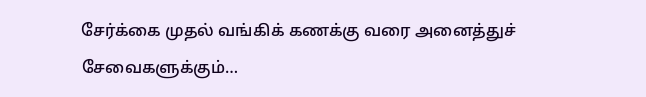சேர்க்கை முதல் வங்கிக் கணக்கு வரை அனைத்துச் சேவைகளுக்கும்…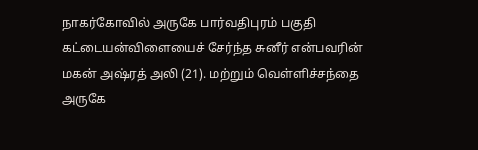நாகர்கோவில் அருகே பார்வதிபுரம் பகுதி கட்டையன்விளையைச் சேர்ந்த சுனீர் என்பவரின் மகன் அஷ்ரத் அலி (21). மற்றும் வெள்ளிச்சந்தை அருகே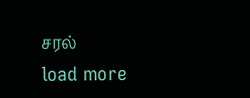சரல்
load more